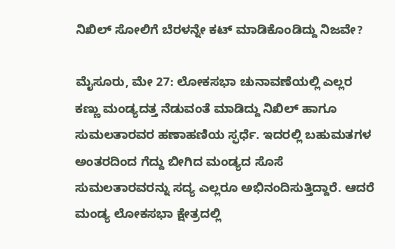ನಿಖಿಲ್ ಸೋಲಿಗೆ ಬೆರಳನ್ನೇ ಕಟ್ ಮಾಡಿಕೊಂಡಿದ್ದು ನಿಜವೇ?

ಮೈಸೂರು, ಮೇ 27: ಲೋಕಸಭಾ ಚುನಾವಣೆಯಲ್ಲಿ ಎಲ್ಲರ ಕಣ್ಣು ಮಂಡ್ಯದತ್ತ ನೆಡುವಂತೆ ಮಾಡಿದ್ದು ನಿಖಿಲ್ ಹಾಗೂ ಸುಮಲತಾರವರ ಹಣಾಹಣಿಯ ಸ್ಫರ್ಧೆ. ಇದರಲ್ಲಿ ಬಹುಮತಗಳ ಅಂತರದಿಂದ ಗೆದ್ದು ಬೀಗಿದ ಮಂಡ್ಯದ ಸೊಸೆ ಸುಮಲತಾರವರನ್ನು ಸದ್ಯ ಎಲ್ಲರೂ ಅಭಿನಂದಿಸುತ್ತಿದ್ದಾರೆ. ಆದರೆ ಮಂಡ್ಯ ಲೋಕಸಭಾ ಕ್ಷೇತ್ರದಲ್ಲಿ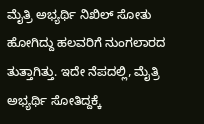ಮೈತ್ರಿ‌ ಅಭ್ಯರ್ಥಿ‌ ನಿಖಿಲ್ ಸೋತು ಹೋಗಿದ್ದು ಹಲವರಿಗೆ ನುಂಗಲಾರದ ತುತ್ತಾಗಿತ್ತು. ಇದೇ ನೆಪದಲ್ಲಿ, ಮೈತ್ರಿ ಅಭ್ಯರ್ಥಿ ಸೋತಿದ್ದಕ್ಕೆ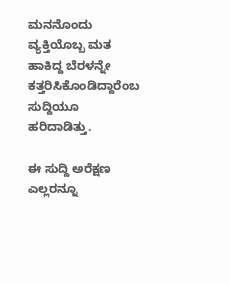ಮನನೊಂದು ವ್ಯಕ್ತಿಯೊಬ್ಬ ಮತ ಹಾಕಿದ್ದ ಬೆರಳನ್ನೇ ಕತ್ತರಿಸಿಕೊಂಡಿದ್ದಾರೆಂಬ ಸುದ್ದಿಯೂ ಹರಿದಾಡಿತ್ತು.

ಈ ಸುದ್ದಿ ಅರೆಕ್ಷಣ ಎಲ್ಲರನ್ನೂ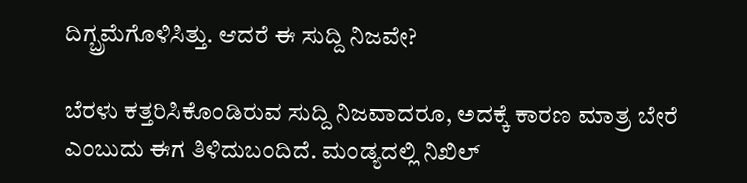ದಿಗ್ಬ್ರಮೆಗೊಳಿಸಿತ್ತು. ಆದರೆ ಈ ಸುದ್ದಿ ನಿಜವೇ?

ಬೆರಳು ಕತ್ತರಿಸಿಕೊಂಡಿರುವ ಸುದ್ದಿ ನಿಜವಾದರೂ, ಅದಕ್ಕೆ ಕಾರಣ ಮಾತ್ರ ಬೇರೆ ಎಂಬುದು ಈಗ ತಿಳಿದುಬಂದಿದೆ. ಮಂಡ್ಯದಲ್ಲಿ ನಿಖಿಲ್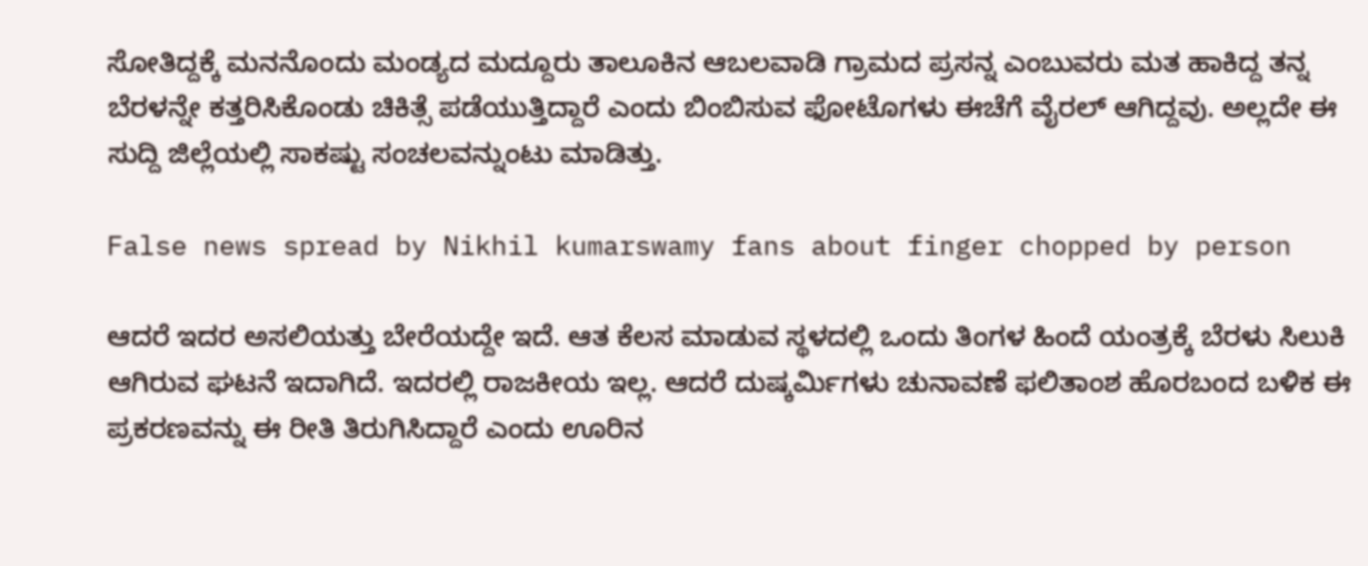ಸೋತಿದ್ದಕ್ಕೆ ಮನನೊಂದು ಮಂಡ್ಯದ ಮದ್ದೂರು ತಾಲೂಕಿನ ಆಬಲವಾಡಿ ಗ್ರಾಮದ ಪ್ರಸನ್ನ ಎಂಬುವರು ಮತ ಹಾಕಿದ್ದ ತನ್ನ ಬೆರಳನ್ನೇ ಕತ್ತರಿಸಿಕೊಂಡು ಚಿಕಿತ್ಸೆ ಪಡೆಯುತ್ತಿದ್ದಾರೆ ಎಂದು ಬಿಂಬಿಸುವ ಫೋಟೊಗಳು ಈಚೆಗೆ ವೈರಲ್ ಆಗಿದ್ದವು. ಅಲ್ಲದೇ ಈ ಸುದ್ದಿ ಜಿಲ್ಲೆಯಲ್ಲಿ ಸಾಕಷ್ಟು ಸಂಚಲವನ್ನುಂಟು ಮಾಡಿತ್ತು.

False news spread by Nikhil kumarswamy fans about finger chopped by person

ಆದರೆ ಇದರ ಅಸಲಿಯತ್ತು ಬೇರೆಯದ್ದೇ ಇದೆ. ಆತ ಕೆಲಸ ಮಾಡುವ ಸ್ಥಳದಲ್ಲಿ ಒಂದು ತಿಂಗಳ ಹಿಂದೆ ಯಂತ್ರಕ್ಕೆ ಬೆರಳು ಸಿಲುಕಿ ಆಗಿರುವ ಘಟನೆ ಇದಾಗಿದೆ. ಇದರಲ್ಲಿ ರಾಜಕೀಯ ಇಲ್ಲ. ಆದರೆ ದುಷ್ಕರ್ಮಿಗಳು ಚುನಾವಣೆ ಫಲಿತಾಂಶ ಹೊರಬಂದ ಬಳಿಕ ಈ ಪ್ರಕರಣವನ್ನು ಈ ರೀತಿ ತಿರುಗಿಸಿದ್ದಾರೆ ಎಂದು ಊರಿನ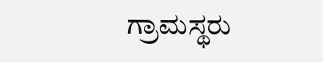ಗ್ರಾಮಸ್ಥರು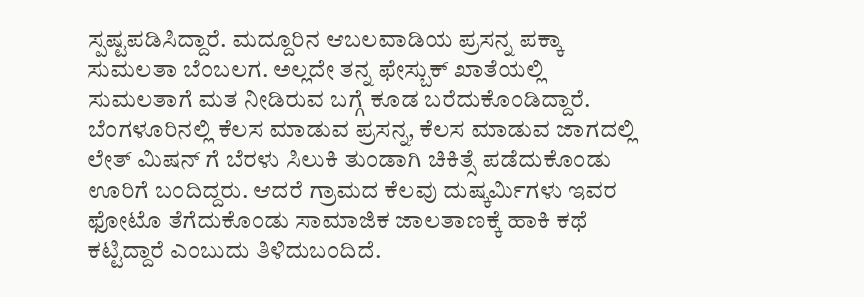ಸ್ಪಷ್ಟಪಡಿಸಿದ್ದಾರೆ. ಮದ್ದೂರಿನ ಆಬಲವಾಡಿಯ ಪ್ರಸನ್ನ ಪಕ್ಕಾ ಸುಮಲತಾ ಬೆಂಬಲಗ. ಅಲ್ಲದೇ ತನ್ನ ಫೇಸ್ಬುಕ್ ಖಾತೆಯಲ್ಲಿ ಸುಮಲತಾಗೆ ಮತ ನೀಡಿರುವ ಬಗ್ಗೆ ಕೂಡ ಬರೆದುಕೊಂಡಿದ್ದಾರೆ. ಬೆಂಗಳೂರಿನಲ್ಲಿ ಕೆಲಸ ಮಾಡುವ ಪ್ರಸನ್ನ, ಕೆಲಸ ಮಾಡುವ ಜಾಗದಲ್ಲಿ ಲೇತ್ ಮಿಷನ್ ಗೆ ಬೆರಳು ಸಿಲುಕಿ ತುಂಡಾಗಿ ಚಿಕಿತ್ಸೆ ಪಡೆದುಕೊಂಡು ಊರಿಗೆ ಬಂದಿದ್ದರು. ಆದರೆ ಗ್ರಾಮದ ಕೆಲವು ದುಷ್ಕರ್ಮಿಗಳು ಇವರ ಫೋಟೊ ತೆಗೆದುಕೊಂಡು ಸಾಮಾಜಿಕ ಜಾಲತಾಣಕ್ಕೆ ಹಾಕಿ ಕಥೆ ಕಟ್ಟಿದ್ದಾರೆ ಎಂಬುದು ತಿಳಿದುಬಂದಿದೆ.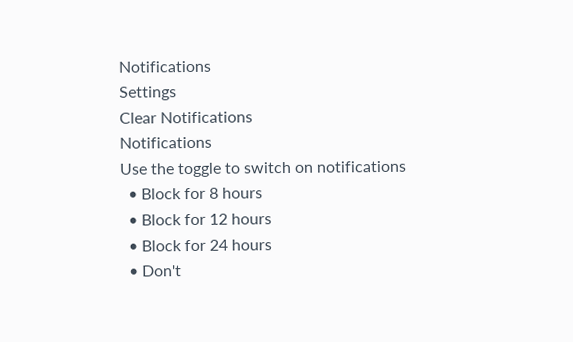Notifications
Settings
Clear Notifications
Notifications
Use the toggle to switch on notifications
  • Block for 8 hours
  • Block for 12 hours
  • Block for 24 hours
  • Don't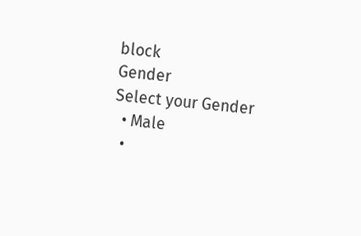block
Gender
Select your Gender
  • Male
  •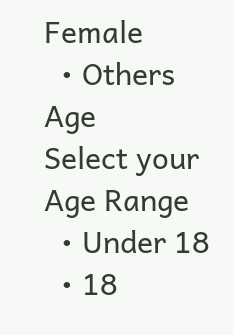Female
  • Others
Age
Select your Age Range
  • Under 18
  • 18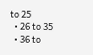to 25
  • 26 to 35
  • 36 to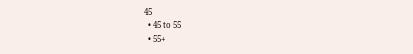45
  • 45 to 55
  • 55+